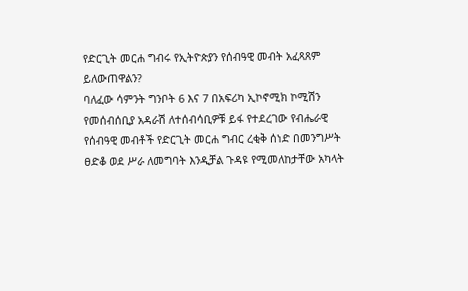የድርጊት መርሐ ግብሩ የኢትዮጵያን የሰብዓዊ መብት አፈጻጸም ይለውጠዋልን?
ባለፈው ሳምንት ግንቦት 6 እና 7 በአፍሪካ ኢኮኖሚክ ኮሚሽን የመሰብሰቢያ አዳራሽ ለተሰብሳቢዎቹ ይፋ የተደረገው የብሔራዊ የሰብዓዊ መብቶች የድርጊት መርሐ ግብር ረቂቅ ሰነድ በመንግሥት ፀድቆ ወደ ሥራ ለመግባት እንዲቻል ጉዳዩ የሚመለከታቸው አካላት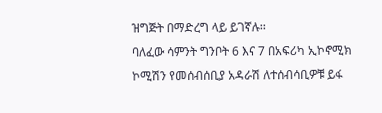ዝግጅት በማድረግ ላይ ይገኛሉ፡፡
ባለፈው ሳምንት ግንቦት 6 እና 7 በአፍሪካ ኢኮኖሚክ ኮሚሽን የመሰብሰቢያ አዳራሽ ለተሰብሳቢዎቹ ይፋ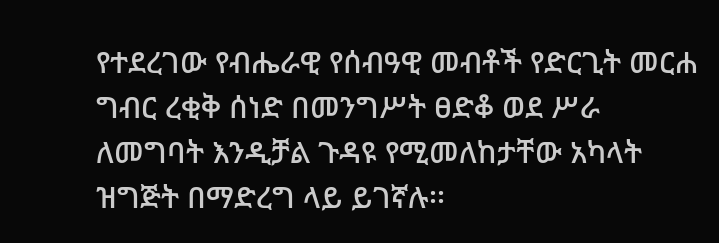የተደረገው የብሔራዊ የሰብዓዊ መብቶች የድርጊት መርሐ ግብር ረቂቅ ሰነድ በመንግሥት ፀድቆ ወደ ሥራ ለመግባት እንዲቻል ጉዳዩ የሚመለከታቸው አካላት ዝግጅት በማድረግ ላይ ይገኛሉ፡፡